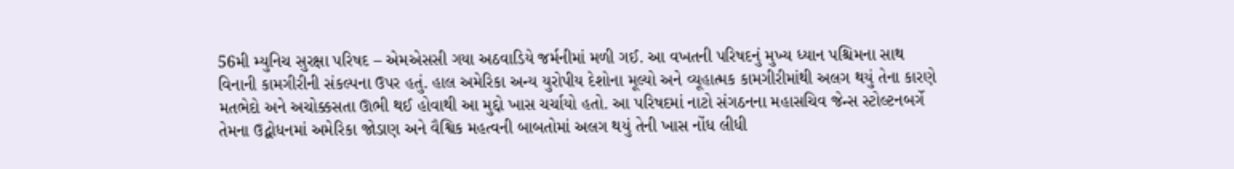56મી મ્યુનિચ સુરક્ષા પરિષદ – એમએસસી ગયા અઠવાડિયે જર્મનીમાં મળી ગઈ. આ વખતની પરિષદનું મુખ્ય ધ્યાન પશ્ચિમના સાથ વિનાની કામગીરીની સંકલ્પના ઉપર હતું. હાલ અમેરિકા અન્ય યુરોપીય દેશોના મૂલ્યો અને વ્યૂહાત્મક કામગીરીમાંથી અલગ થયું તેના કારણે મતભેદો અને અચોક્કસતા ઊભી થઈ હોવાથી આ મુદ્દો ખાસ ચર્ચાયો હતો. આ પરિષદમાં નાટો સંગઠનના મહાસચિવ જેન્સ સ્ટોલ્ટનબર્ગે તેમના ઉદ્બોધનમાં અમેરિકા જોડાણ અને વૈશ્વિક મહત્વની બાબતોમાં અલગ થયું તેની ખાસ નોંધ લીધી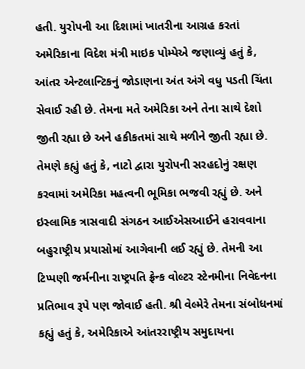હતી. યુરોપની આ દિશામાં ખાતરીના આગ્રહ કરતાં અમેરિકાના વિદેશ મંત્રી માઇક પોમ્પેએ જણાવ્યું હતું કે, આંતર એન્ટલાન્ટિકનું જોડાણના અંત અંગે વધુ પડતી ચિંતા સેવાઈ રહી છે. તેમના મતે અમેરિકા અને તેના સાથે દેશો જીતી રહ્યા છે અને હકીકતમાં સાથે મળીને જીતી રહ્યા છે. તેમણે કહ્યું હતું કે, નાટો દ્વારા યુરોપની સરહદોનું રક્ષણ કરવામાં અમેરિકા મહત્વની ભૂમિકા ભજવી રહ્યું છે. અને ઇસ્લામિક ત્રાસવાદી સંગઠન આઈએસઆઈને હરાવવાના બહુરાષ્ટ્રીય પ્રયાસોમાં આગેવાની લઈ રહ્યું છે. તેમની આ ટિપ્પણી જર્મનીના રાષ્ટ્રપતિ ફ્રેન્ક વોલ્ટર સ્ટેનમીના નિવેદનના પ્રતિભાવ રૂપે પણ જોવાઈ હતી. શ્રી વેલ્મેરે તેમના સંબોધનમાં કહ્યું હતું કે, અમેરિકાએ આંતરરાષ્ટ્રીય સમુદાયના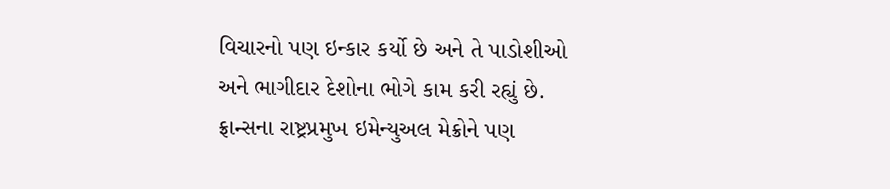વિચારનો પણ ઇન્કાર કર્યો છે અને તે પાડોશીઓ અને ભાગીદાર દેશોના ભોગે કામ કરી રહ્યું છે. ફ્રાન્સના રાષ્ટ્રપ્રમુખ ઇમેન્યુઅલ મેક્રોને પણ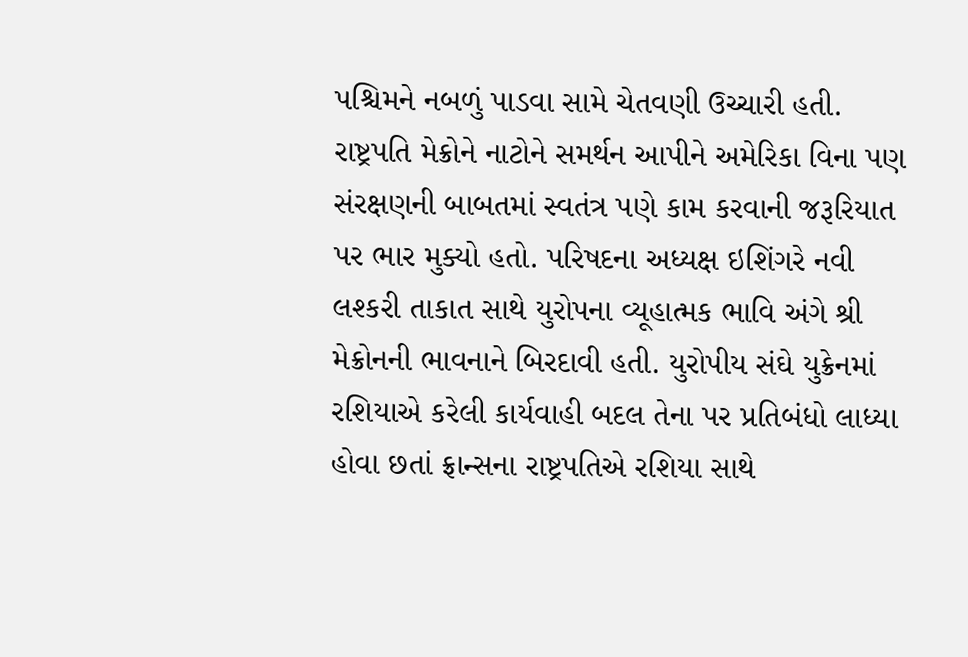પશ્ચિમને નબળું પાડવા સામે ચેતવણી ઉચ્ચારી હતી.
રાષ્ટ્રપતિ મેક્રોને નાટોને સમર્થન આપીને અમેરિકા વિના પણ સંરક્ષણની બાબતમાં સ્વતંત્ર પણે કામ કરવાની જરૂરિયાત પર ભાર મુક્યો હતો. પરિષદના અધ્યક્ષ ઇશિંગરે નવી લશ્કરી તાકાત સાથે યુરોપના વ્યૂહાત્મક ભાવિ અંગે શ્રી મેક્રોનની ભાવનાને બિરદાવી હતી. યુરોપીય સંઘે યુક્રેનમાં રશિયાએ કરેલી કાર્યવાહી બદલ તેના પર પ્રતિબંધો લાધ્યા હોવા છતાં ફ્રાન્સના રાષ્ટ્રપતિએ રશિયા સાથે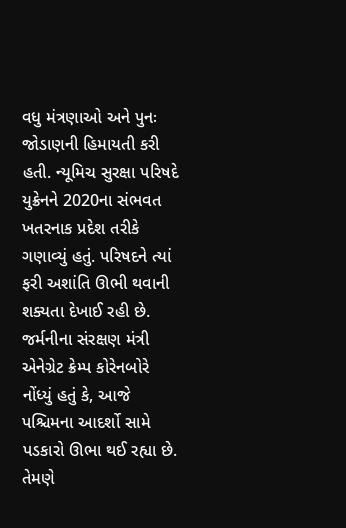વધુ મંત્રણાઓ અને પુનઃ જોડાણની હિમાયતી કરી હતી. ન્યૂમિચ સુરક્ષા પરિષદે યુક્રેનને 2020ના સંભવત ખતરનાક પ્રદેશ તરીકે ગણાવ્યું હતું. પરિષદને ત્યાં ફરી અશાંતિ ઊભી થવાની શક્યતા દેખાઈ રહી છે.
જર્મનીના સંરક્ષણ મંત્રી એનેગ્રેટ ક્રેમ્પ કોરેનબોરે નોંધ્યું હતું કે, આજે પશ્ચિમના આદર્શો સામે પડકારો ઊભા થઈ રહ્યા છે. તેમણે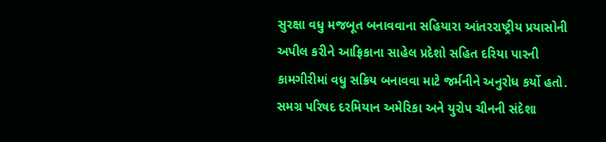સુરક્ષા વધુ મજબૂત બનાવવાના સહિયારા આંતરરાષ્ટ્રીય પ્રયાસોની અપીલ કરીને આફ્રિકાના સાહેલ પ્રદેશો સહિત દરિયા પારની કામગીરીમાં વધુ સક્રિય બનાવવા માટે જર્મનીને અનુરોધ કર્યો હતો.
સમગ્ર પરિષદ દરમિયાન અમેરિકા અને યુરોપ ચીનની સંદેશા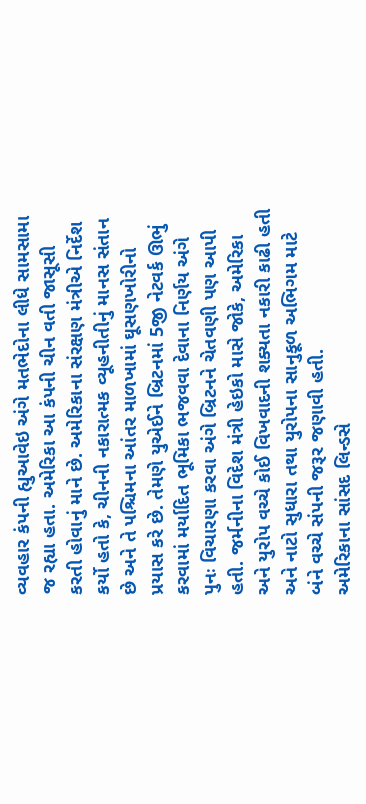વ્યવહાર કંપની હ્યુઆવેઇ અંગે મતભેદોના લીધે સામસામા જ રહ્યા હતા. અમેરિકા આ કંપની ચીન વતી જાસૂસી કરતી હોવાનું માને છે. અમેરિકાના સંરક્ષણ મંત્રીએ નિર્દેશ કર્યો હતો કે, ચીનની નકારાત્મક વ્યૂહનીતીનું માનસ સંતાન છે અને તે પશ્ચિમના આંતર માળખામાં ઘૂસણખોરીનો પ્રયાસ કરે છે. તેમણે યુએઈને બ્રિટનમાં 5જી નેટવર્ક ઊભું કરવામાં મર્યાદિત ભૂમિકા ભજવવા દેવાના નિર્ણય અંગે પુનઃ વિચારણા કરવા અંગે બ્રિટનને ચેતવણી પણ આપી હતી. જર્મનીના વિદેશ મંત્રી હેઇકો માસે જોકે, અમેરિકા અને યુરોપ વચ્ચે કોઈ વિખવાદની શક્યતા નકારી કાઢી હતી અને નાટો સુધારા તથા યુરોપના સાનુકૂળ અભિગમ માટે બંને વચ્ચે સંપની જરૂર જણાવી હતી.
અમેરિકાના સાંસદ લિન્ડસે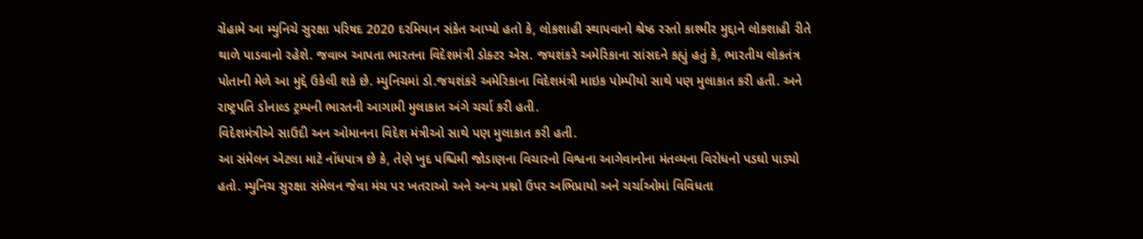ગ્રેહામે આ મ્યુનિચે સુરક્ષા પરિષદ 2020 દરમિયાન સંકેત આપ્યો હતો કે, લોકશાહી સ્થાપવાનો શ્રેષ્ઠ રસ્તો કાશ્મીર મુદ્દાને લોકશાહી રીતે થાળે પાડવાનો રહેશે. જવાબ આપતા ભારતના વિદેશમંત્રી ડોક્ટર એસ. જયશંકરે અમેરિકાના સાંસદને કહ્યું હતું કે, ભારતીય લોકતંત્ર પોતાની મેળે આ મુદ્દે ઉકેલી શકે છે. મ્યુનિચમાં ડો.જયશંકરે અમેરિકાના વિદેશમંત્રી માઇક પોમ્પીયો સાથે પણ મુલાકાત કરી હતી. અને રાષ્ટ્રપતિ ડોનાલ્ડ ટ્રમ્પની ભારતની આગામી મુલાકાત અંગે ચર્ચા કરી હતી.
વિદેશમંત્રીએ સાઉદી અન ઓમાનના વિદેશ મંત્રીઓ સાથે પણ મુલાકાત કરી હતી.
આ સંમેલન એટલા માટે નોંધપાત્ર છે કે, તેણે ખુદ પશ્ચિમી જોડાણના વિચારનો વિશ્વના આગેવાનોના મંતવ્યના વિરોધનો પડઘો પાડ્યો હતો. મ્યુનિચ સુરક્ષા સંમેલન જેવા મંચ પર ખતરાઓ અને અન્ય પ્રશ્નો ઉપર અભિપ્રાયો અને ચર્ચાઓમાં વિવિધતા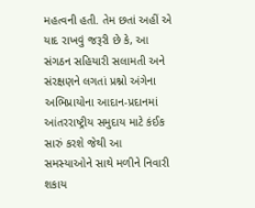મહત્વની હતી. તેમ છતાં અહીં એ યાદ રાખવું જરૂરી છે કે, આ સંગઠન સહિયારી સલામતી અને સંરક્ષણને લગતાં પ્રશ્નો અંગેના અભિપ્રાયોના આદાન-પ્રદાનમાં આંતરરાષ્ટ્રીય સમુદાય માટે કંઈક સારું કરશે જેથી આ સમસ્યાઓને સાથે મળીને નિવારી શકાય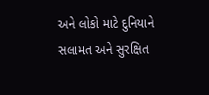અને લોકો માટે દુનિયાને સલામત અને સુરક્ષિત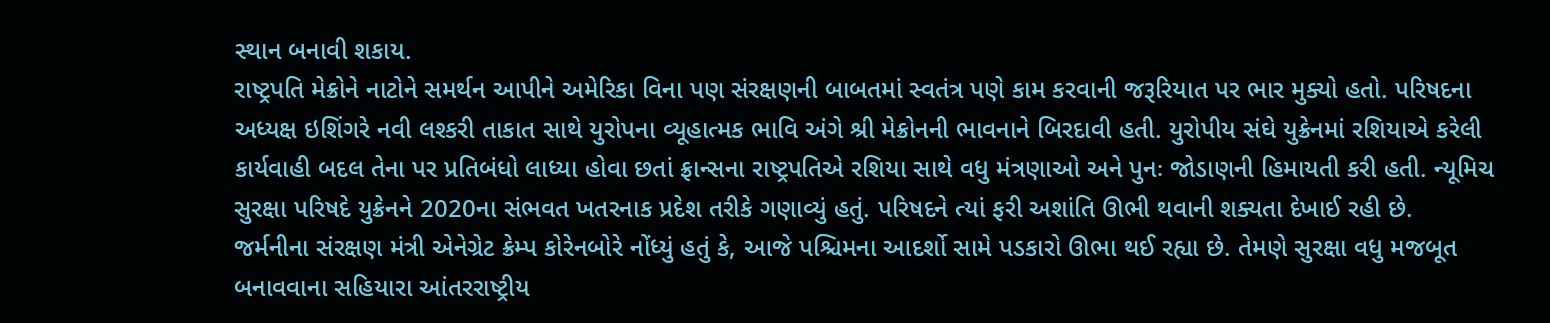સ્થાન બનાવી શકાય.
રાષ્ટ્રપતિ મેક્રોને નાટોને સમર્થન આપીને અમેરિકા વિના પણ સંરક્ષણની બાબતમાં સ્વતંત્ર પણે કામ કરવાની જરૂરિયાત પર ભાર મુક્યો હતો. પરિષદના અધ્યક્ષ ઇશિંગરે નવી લશ્કરી તાકાત સાથે યુરોપના વ્યૂહાત્મક ભાવિ અંગે શ્રી મેક્રોનની ભાવનાને બિરદાવી હતી. યુરોપીય સંઘે યુક્રેનમાં રશિયાએ કરેલી કાર્યવાહી બદલ તેના પર પ્રતિબંધો લાધ્યા હોવા છતાં ફ્રાન્સના રાષ્ટ્રપતિએ રશિયા સાથે વધુ મંત્રણાઓ અને પુનઃ જોડાણની હિમાયતી કરી હતી. ન્યૂમિચ સુરક્ષા પરિષદે યુક્રેનને 2020ના સંભવત ખતરનાક પ્રદેશ તરીકે ગણાવ્યું હતું. પરિષદને ત્યાં ફરી અશાંતિ ઊભી થવાની શક્યતા દેખાઈ રહી છે.
જર્મનીના સંરક્ષણ મંત્રી એનેગ્રેટ ક્રેમ્પ કોરેનબોરે નોંધ્યું હતું કે, આજે પશ્ચિમના આદર્શો સામે પડકારો ઊભા થઈ રહ્યા છે. તેમણે સુરક્ષા વધુ મજબૂત બનાવવાના સહિયારા આંતરરાષ્ટ્રીય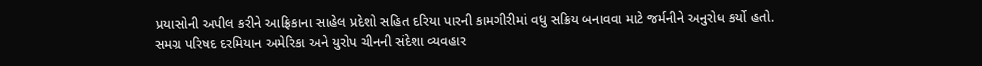પ્રયાસોની અપીલ કરીને આફ્રિકાના સાહેલ પ્રદેશો સહિત દરિયા પારની કામગીરીમાં વધુ સક્રિય બનાવવા માટે જર્મનીને અનુરોધ કર્યો હતો.
સમગ્ર પરિષદ દરમિયાન અમેરિકા અને યુરોપ ચીનની સંદેશા વ્યવહાર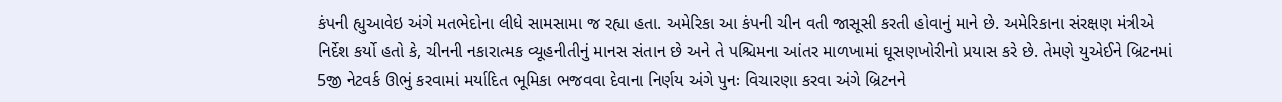કંપની હ્યુઆવેઇ અંગે મતભેદોના લીધે સામસામા જ રહ્યા હતા. અમેરિકા આ કંપની ચીન વતી જાસૂસી કરતી હોવાનું માને છે. અમેરિકાના સંરક્ષણ મંત્રીએ નિર્દેશ કર્યો હતો કે, ચીનની નકારાત્મક વ્યૂહનીતીનું માનસ સંતાન છે અને તે પશ્ચિમના આંતર માળખામાં ઘૂસણખોરીનો પ્રયાસ કરે છે. તેમણે યુએઈને બ્રિટનમાં 5જી નેટવર્ક ઊભું કરવામાં મર્યાદિત ભૂમિકા ભજવવા દેવાના નિર્ણય અંગે પુનઃ વિચારણા કરવા અંગે બ્રિટનને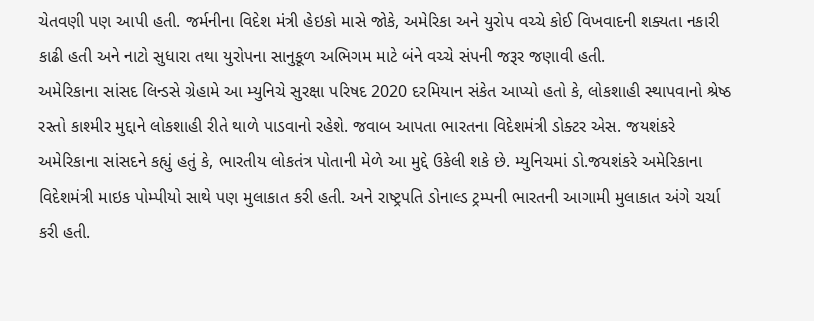ચેતવણી પણ આપી હતી. જર્મનીના વિદેશ મંત્રી હેઇકો માસે જોકે, અમેરિકા અને યુરોપ વચ્ચે કોઈ વિખવાદની શક્યતા નકારી કાઢી હતી અને નાટો સુધારા તથા યુરોપના સાનુકૂળ અભિગમ માટે બંને વચ્ચે સંપની જરૂર જણાવી હતી.
અમેરિકાના સાંસદ લિન્ડસે ગ્રેહામે આ મ્યુનિચે સુરક્ષા પરિષદ 2020 દરમિયાન સંકેત આપ્યો હતો કે, લોકશાહી સ્થાપવાનો શ્રેષ્ઠ રસ્તો કાશ્મીર મુદ્દાને લોકશાહી રીતે થાળે પાડવાનો રહેશે. જવાબ આપતા ભારતના વિદેશમંત્રી ડોક્ટર એસ. જયશંકરે અમેરિકાના સાંસદને કહ્યું હતું કે, ભારતીય લોકતંત્ર પોતાની મેળે આ મુદ્દે ઉકેલી શકે છે. મ્યુનિચમાં ડો.જયશંકરે અમેરિકાના વિદેશમંત્રી માઇક પોમ્પીયો સાથે પણ મુલાકાત કરી હતી. અને રાષ્ટ્રપતિ ડોનાલ્ડ ટ્રમ્પની ભારતની આગામી મુલાકાત અંગે ચર્ચા કરી હતી.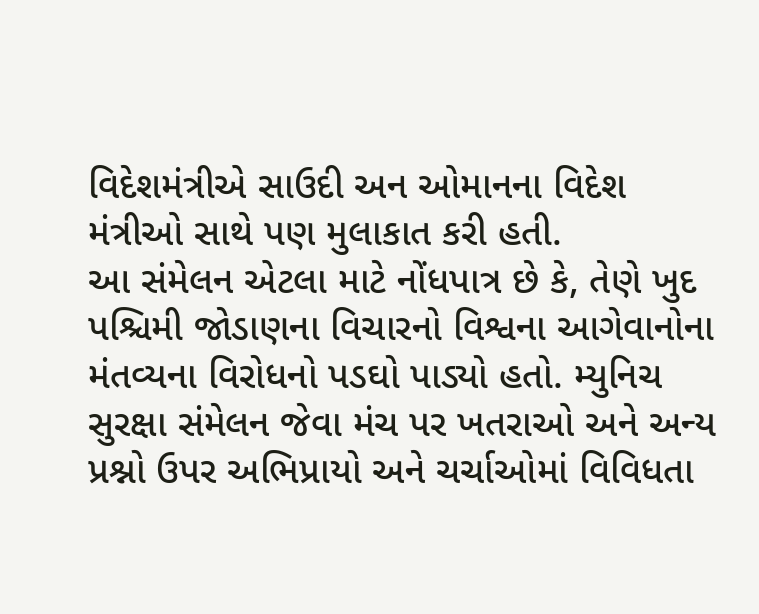વિદેશમંત્રીએ સાઉદી અન ઓમાનના વિદેશ મંત્રીઓ સાથે પણ મુલાકાત કરી હતી.
આ સંમેલન એટલા માટે નોંધપાત્ર છે કે, તેણે ખુદ પશ્ચિમી જોડાણના વિચારનો વિશ્વના આગેવાનોના મંતવ્યના વિરોધનો પડઘો પાડ્યો હતો. મ્યુનિચ સુરક્ષા સંમેલન જેવા મંચ પર ખતરાઓ અને અન્ય પ્રશ્નો ઉપર અભિપ્રાયો અને ચર્ચાઓમાં વિવિધતા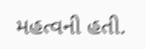મહત્વની હતી.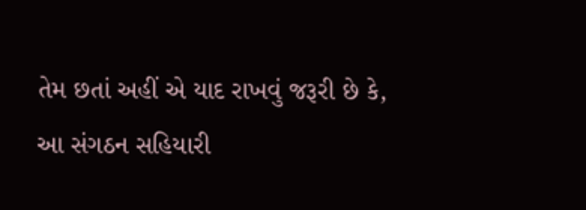તેમ છતાં અહીં એ યાદ રાખવું જરૂરી છે કે, આ સંગઠન સહિયારી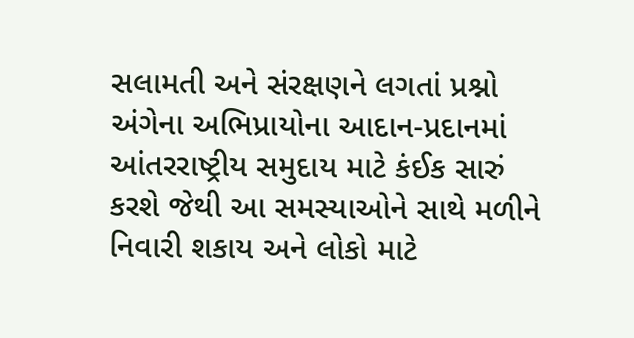સલામતી અને સંરક્ષણને લગતાં પ્રશ્નો અંગેના અભિપ્રાયોના આદાન-પ્રદાનમાં આંતરરાષ્ટ્રીય સમુદાય માટે કંઈક સારું કરશે જેથી આ સમસ્યાઓને સાથે મળીને નિવારી શકાય અને લોકો માટે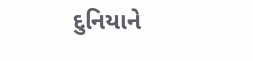દુનિયાને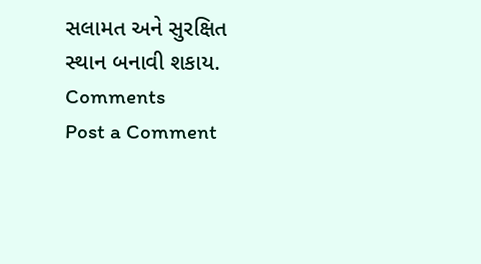સલામત અને સુરક્ષિત સ્થાન બનાવી શકાય.
Comments
Post a Comment